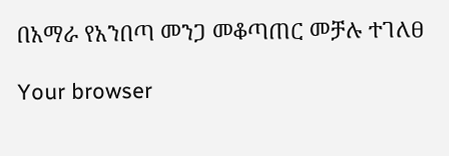በአማራ የአንበጣ መንጋ መቆጣጠር መቻሉ ተገለፀ

Your browser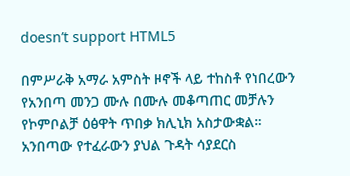doesn’t support HTML5

በምሥራቅ አማራ አምስት ዞኖች ላይ ተከስቶ የነበረውን የአንበጣ መንጋ ሙሉ በሙሉ መቆጣጠር መቻሉን የኮምቦልቻ ዕፅዋት ጥበቃ ክሊኒክ አስታውቋል። አንበጣው የተፈራውን ያህል ጉዳት ሳያደርስ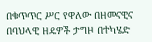በቁጥጥር ሥር የዋለው በዘመናዊና በባህላዊ ዘዴዎች ታግዞ በተካሄድ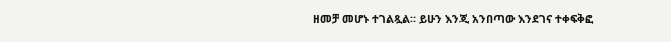ዘመቻ መሆኑ ተገልጿል። ይሁን እንጂ አንበጣው እንደገና ተቀፍቅፎ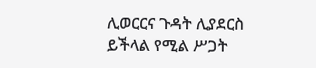ሊወርርና ጉዳት ሊያደርስ ይችላል የሚል ሥጋት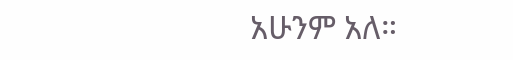አሁንም አለ።